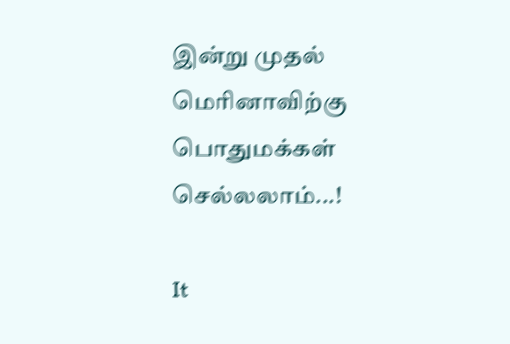இன்று முதல் மெரினாவிற்கு பொதுமக்கள் செல்லலாம்...!

It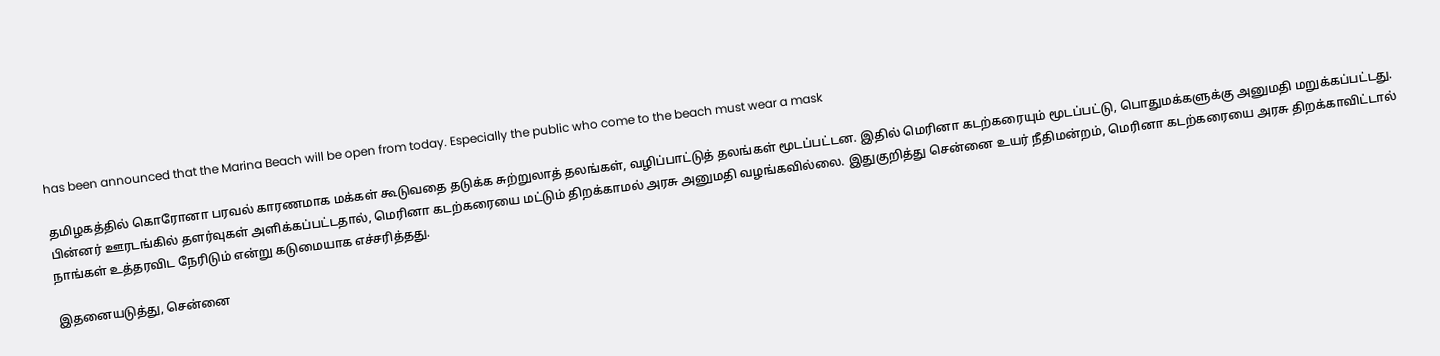has been announced that the Marina Beach will be open from today. Especially the public who come to the beach must wear a mask

தமிழகத்தில் கொரோனா பரவல் காரணமாக மக்கள் கூடுவதை தடுக்க சுற்றுலாத் தலங்கள், வழிப்பாட்டுத் தலங்கள் மூடப்பட்டன. இதில் மெரினா கடற்கரையும் மூடப்பட்டு, பொதுமக்களுக்கு அனுமதி மறுக்கப்பட்டது. பின்னர் ஊரடங்கில் தளர்வுகள் அளிக்கப்பட்டதால், மெரினா கடற்கரையை மட்டும் திறக்காமல் அரசு அனுமதி வழங்கவில்லை. இதுகுறித்து சென்னை உயர் நீதிமன்றம், மெரினா கடற்கரையை அரசு திறக்காவிட்டால் நாங்கள் உத்தரவிட நேரிடும் என்று கடுமையாக எச்சரித்தது.

இதனையடுத்து, சென்னை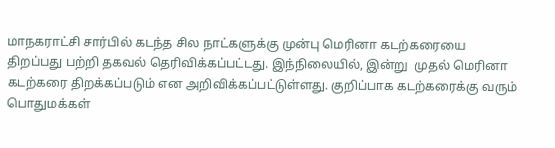மாநகராட்சி சார்பில் கடந்த சில நாட்களுக்கு முன்பு மெரினா கடற்கரையை திறப்பது பற்றி தகவல் தெரிவிக்கப்பட்டது. இந்நிலையில், இன்று  முதல் மெரினா கடற்கரை திறக்கப்படும் என அறிவிக்கப்பட்டுள்ளது. குறிப்பாக கடற்கரைக்கு வரும் பொதுமக்கள்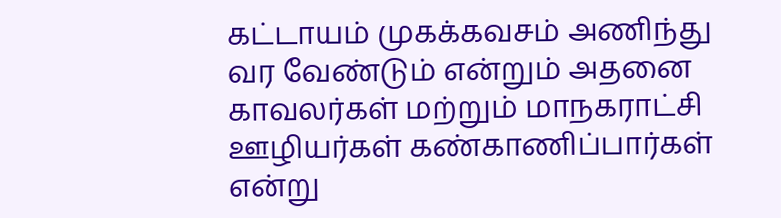கட்டாயம் முகக்கவசம் அணிந்து வர வேண்டும் என்றும் அதனை காவலர்கள் மற்றும் மாநகராட்சி ஊழியர்கள் கண்காணிப்பார்கள் என்று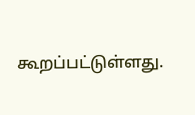கூறப்பட்டுள்ளது.